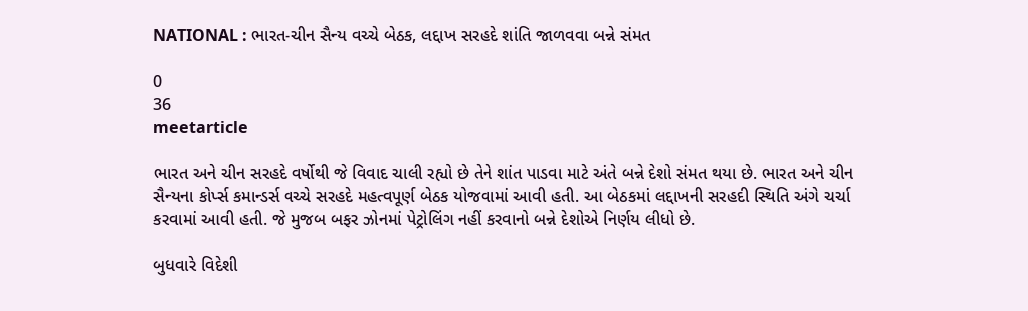NATIONAL : ભારત-ચીન સૈન્ય વચ્ચે બેઠક, લદ્દાખ સરહદે શાંતિ જાળવવા બન્ને સંમત

0
36
meetarticle

ભારત અને ચીન સરહદે વર્ષોથી જે વિવાદ ચાલી રહ્યો છે તેને શાંત પાડવા માટે અંતે બન્ને દેશો સંમત થયા છે. ભારત અને ચીન સૈન્યના કોર્પ્સ કમાન્ડર્સ વચ્ચે સરહદે મહત્વપૂર્ણ બેઠક યોજવામાં આવી હતી. આ બેઠકમાં લદ્દાખની સરહદી સ્થિતિ અંગે ચર્ચા કરવામાં આવી હતી. જે મુજબ બફર ઝોનમાં પેટ્રોલિંગ નહીં કરવાનો બન્ને દેશોએ નિર્ણય લીધો છે.

બુધવારે વિદેશી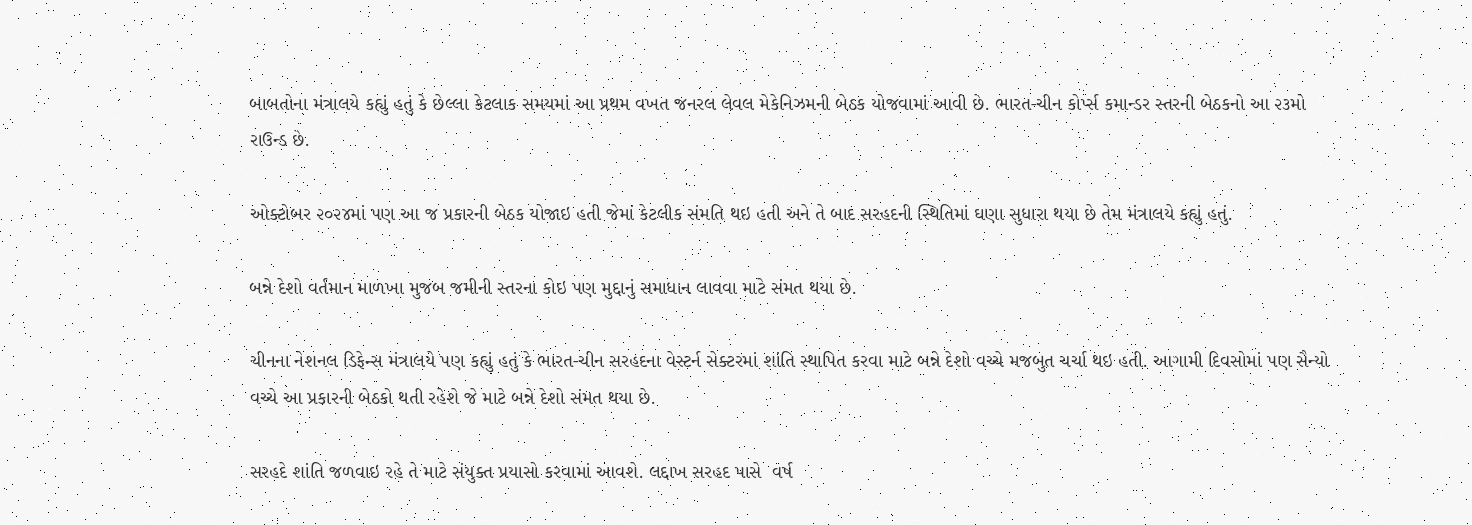બાબતોના મંત્રાલયે કહ્યું હતું કે છેલ્લા કેટલાક સમયમાં આ પ્રથમ વખત જનરલ લેવલ મેકેનિઝમની બેઠક યોજવામાં આવી છે. ભારત-ચીન કોર્પ્સ કમાન્ડર સ્તરની બેઠકનો આ ૨૩મો રાઉન્ડ છે.

ઓક્ટોબર ૨૦૨૪માં પણ આ જ પ્રકારની બેઠક યોજાઇ હતી જેમાં કેટલીક સંમતિ થઇ હતી અને તે બાદ સરહદની સ્થિતિમાં ઘણા સુધારા થયા છે તેમ મંત્રાલયે કહ્યું હતું.

બન્ને દેશો વર્તમાન માળખા મુજબ જમીની સ્તરના કોઇ પણ મુદ્દાનું સમાધાન લાવવા માટે સંમત થયા છે.

ચીનના નેશનલ ડિફેન્સ મંત્રાલયે પણ કહ્યું હતું કે ભારત-ચીન સરહદના વેસ્ટર્ન સેક્ટરમાં શાંતિ સ્થાપિત કરવા માટે બન્ને દેશો વચ્ચે મજબુત ચર્ચા થઇ હતી. આગામી દિવસોમાં પણ સૈન્યો વચ્ચે આ પ્રકારની બેઠકો થતી રહેશે જે માટે બન્ને દેશો સંમત થયા છે.

સરહદે શાંતિ જળવાઇ રહે તે માટે સંયુક્ત પ્રયાસો કરવામાં આવશે. લદ્દાખ સરહદ પાસે  વર્ષ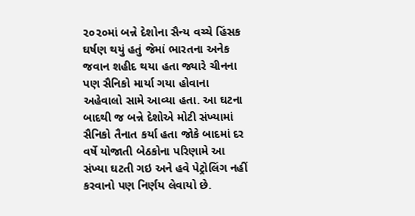૨૦૨૦માં બન્ને દેશોના સૈન્ય વચ્ચે હિંસક ઘર્ષણ થયું હતું જેમાં ભારતના અનેક જવાન શહીદ થયા હતા જ્યારે ચીનના પણ સૈનિકો માર્યા ગયા હોવાના અહેવાલો સામે આવ્યા હતા. આ ઘટના બાદથી જ બન્ને દેશોએ મોટી સંખ્યામાં સૈનિકો તૈનાત કર્યા હતા જોકે બાદમાં દર વર્ષે યોજાતી બેઠકોના પરિણામે આ સંખ્યા ઘટતી ગઇ અને હવે પેટ્રોલિંગ નહીં કરવાનો પણ નિર્ણય લેવાયો છે.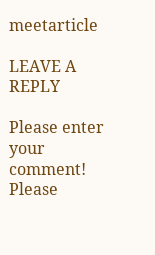meetarticle

LEAVE A REPLY

Please enter your comment!
Please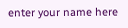enter your name here